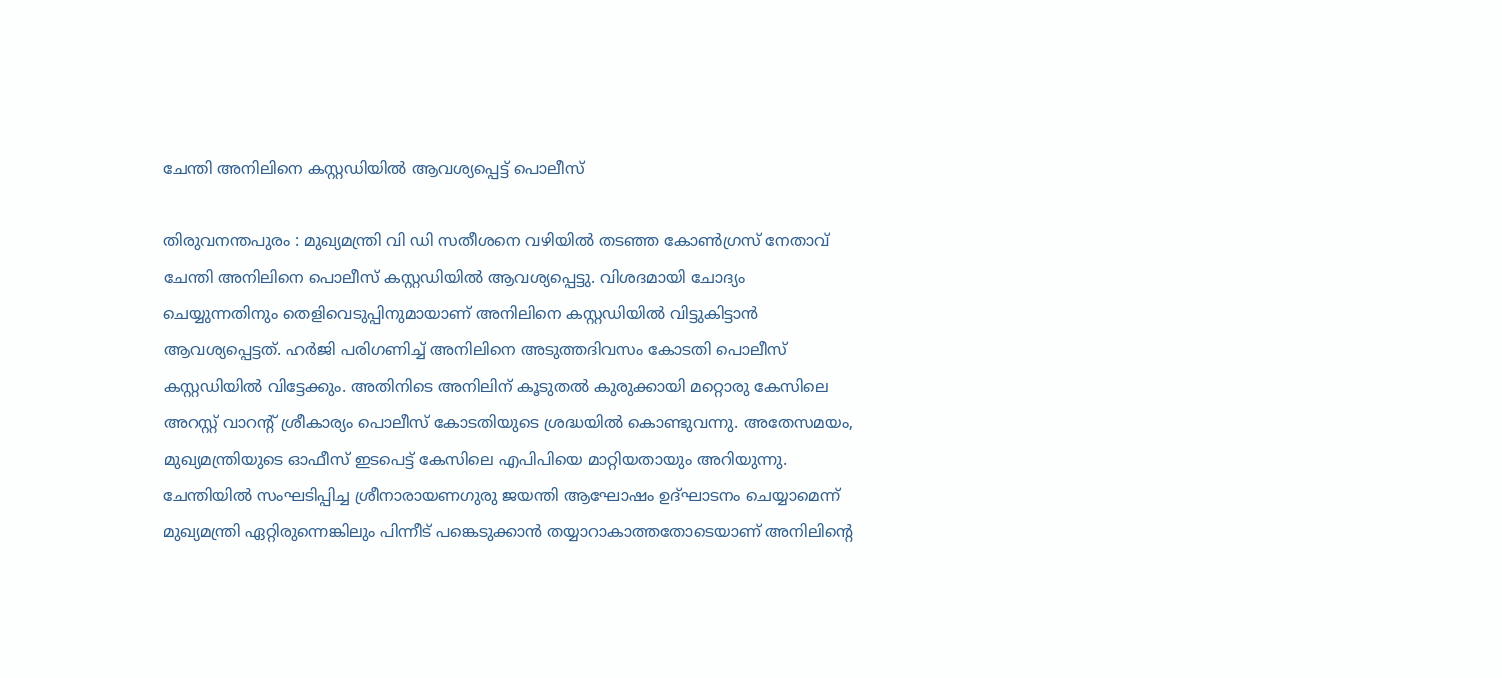ചേന്തി അനിലിനെ കസ്റ്റഡിയിൽ ആവശ്യപ്പെട്ട് പൊലീസ്

തിരുവനന്തപുരം : മുഖ്യമന്ത്രി വി ഡി സതീശനെ വഴിയിൽ തടഞ്ഞ കോൺഗ്രസ് നേതാവ് ചേന്തി അനിലിനെ പൊലീസ് കസ്റ്റഡിയിൽ ആവശ്യപ്പെട്ടു. വിശദമായി ചോദ്യം ചെയ്യുന്നതിനും തെളിവെടുപ്പിനുമായാണ് അനിലിനെ കസ്റ്റഡിയിൽ വിട്ടുകിട്ടാൻ ആവശ്യപ്പെട്ടത്. ഹർജി പരിഗണിച്ച് അനിലിനെ അടുത്തദിവസം കോടതി പൊലീസ് കസ്റ്റഡിയിൽ വിട്ടേക്കും. അതിനിടെ അനിലിന് കൂടുതൽ കുരുക്കായി മറ്റൊരു കേസിലെ അറസ്റ്റ് വാറന്റ് ശ്രീകാര്യം പൊലീസ് കോടതിയുടെ ശ്രദ്ധയിൽ കൊണ്ടുവന്നു. അതേസമയം, മുഖ്യമന്ത്രിയുടെ ഓഫീസ് ഇടപെട്ട് കേസിലെ എപിപിയെ മാറ്റിയതായും അറിയുന്നു.
ചേന്തിയിൽ സംഘടിപ്പിച്ച ശ്രീനാരായണഗുരു ജയന്തി ആഘോഷം ഉദ്ഘാടനം ചെയ്യാമെന്ന് മുഖ്യമന്ത്രി ഏറ്റിരുന്നെങ്കിലും പിന്നീട് പങ്കെടുക്കാൻ തയ്യാറാകാത്തതോടെയാണ് അനിലിന്റെ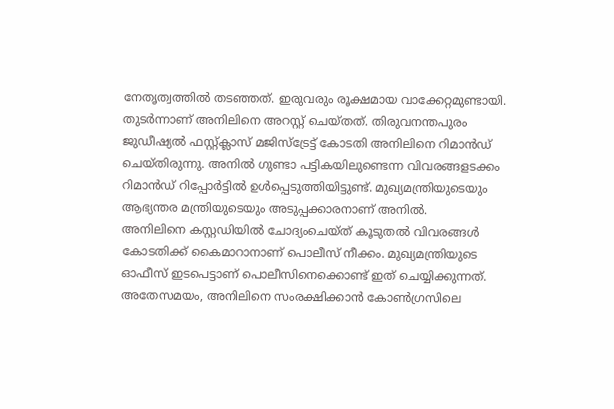നേതൃത്വത്തിൽ തടഞ്ഞത്. ഇരുവരും രൂക്ഷമായ വാക്കേറ്റമുണ്ടായി. തുടർന്നാണ് അനിലിനെ അറസ്റ്റ് ചെയ്തത്. തിരുവനന്തപുരം ജുഡീഷ്യൽ ഫസ്റ്റ്ക്ലാസ് മജിസ്ട്രേട്ട് കോടതി അനിലിനെ റിമാൻഡ് ചെയ്തിരുന്നു. അനിൽ ഗുണ്ടാ പട്ടികയിലുണ്ടെന്ന വിവരങ്ങളടക്കം റിമാൻഡ് റിപ്പോർട്ടിൽ ഉൾപ്പെടുത്തിയിട്ടുണ്ട്. മുഖ്യമന്ത്രിയുടെയും ആഭ്യന്തര മന്ത്രിയുടെയും അടുപ്പക്കാരനാണ് അനിൽ.
അനിലിനെ കസ്റ്റഡിയിൽ ചോദ്യംചെയ്ത് കൂടുതൽ വിവരങ്ങൾ കോടതിക്ക് കൈമാറാനാണ് പൊലീസ് നീക്കം. മുഖ്യമന്ത്രിയുടെ ഓഫീസ് ഇടപെട്ടാണ് പൊലീസിനെക്കൊണ്ട് ഇത് ചെയ്യിക്കുന്നത്. അതേസമയം, അനിലിനെ സംരക്ഷിക്കാൻ കോൺഗ്രസിലെ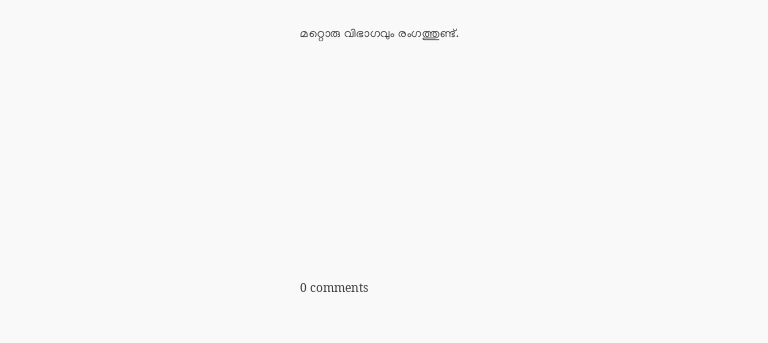മറ്റൊരു വിഭാഗവും രംഗത്തുണ്ട്.










0 comments